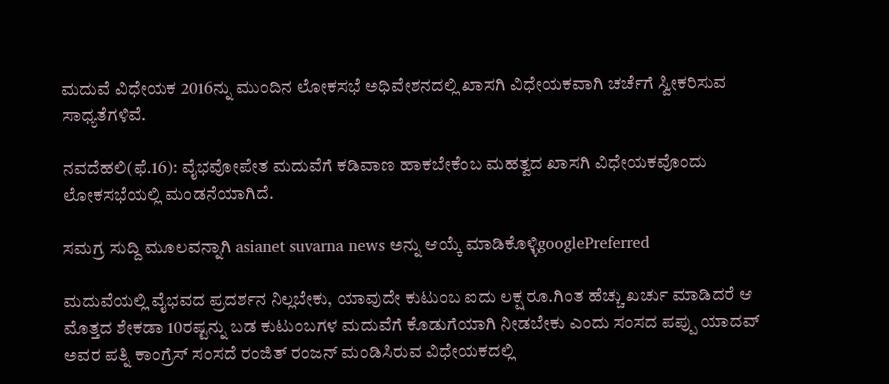ಮದುವೆ ವಿಧೇಯಕ 2016ನ್ನು ಮುಂದಿನ ಲೋಕಸಭೆ ಅಧಿವೇಶನದಲ್ಲಿ ಖಾಸಗಿ ವಿಧೇಯಕವಾಗಿ ಚರ್ಚೆಗೆ ಸ್ವೀಕರಿಸುವ ಸಾಧ್ಯತೆಗಳಿವೆ.

ನವದೆಹಲಿ(ಫೆ.16): ವೈಭವೋಪೇತ ಮದುವೆಗೆ ಕಡಿವಾಣ ಹಾಕಬೇಕೆಂಬ ಮಹತ್ವದ ಖಾಸಗಿ ವಿಧೇಯಕವೊಂದು ಲೋಕಸಭೆಯಲ್ಲಿ ಮಂಡನೆಯಾಗಿದೆ.

ಸಮಗ್ರ ಸುದ್ದಿ ಮೂಲವನ್ನಾಗಿ asianet suvarna news ಅನ್ನು ಆಯ್ಕೆ ಮಾಡಿಕೊಳ್ಳಿgooglePreferred

ಮದುವೆಯಲ್ಲಿ ವೈಭವದ ಪ್ರದರ್ಶನ ನಿಲ್ಲಬೇಕು, ಯಾವುದೇ ಕುಟುಂಬ ಐದು ಲಕ್ಷ ರೂ.ಗಿಂತ ಹೆಚ್ಚು ಖರ್ಚು ಮಾಡಿದರೆ ಆ ಮೊತ್ತದ ಶೇಕಡಾ 10ರಷ್ಟನ್ನು ಬಡ ಕುಟುಂಬಗಳ ಮದುವೆಗೆ ಕೊಡುಗೆಯಾಗಿ ನೀಡಬೇಕು ಎಂದು ಸಂಸದ ಪಪ್ಪು ಯಾದವ್‌ ಅವರ ಪತ್ನಿ ಕಾಂಗ್ರೆಸ್‌ ಸಂಸದೆ ರಂಜಿತ್‌ ರಂಜನ್‌ ಮಂಡಿಸಿರುವ ವಿಧೇಯಕದಲ್ಲಿ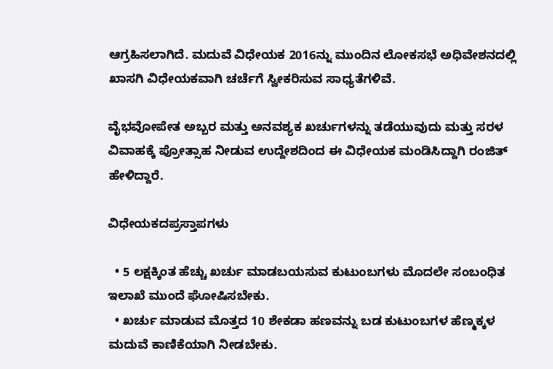ಆಗ್ರಹಿಸಲಾಗಿದೆ. ಮದುವೆ ವಿಧೇಯಕ 2016ನ್ನು ಮುಂದಿನ ಲೋಕಸಭೆ ಅಧಿವೇಶನದಲ್ಲಿ ಖಾಸಗಿ ವಿಧೇಯಕವಾಗಿ ಚರ್ಚೆಗೆ ಸ್ವೀಕರಿಸುವ ಸಾಧ್ಯತೆಗಳಿವೆ.

ವೈಭವೋಪೇತ ಅಬ್ಬರ ಮತ್ತು ಅನವಶ್ಯಕ ಖರ್ಚುಗಳನ್ನು ತಡೆಯುವುದು ಮತ್ತು ಸರಳ ವಿವಾಹಕ್ಕೆ ಪ್ರೋತ್ಸಾಹ ನೀಡುವ ಉದ್ದೇಶದಿಂದ ಈ ವಿಧೇಯಕ ಮಂಡಿಸಿದ್ದಾಗಿ ರಂಜಿತ್‌ ಹೇಳಿದ್ದಾರೆ.

ವಿಧೇಯಕದಪ್ರಸ್ತಾಪಗಳು

  • 5 ಲಕ್ಷಕ್ಕಿಂತ ಹೆಚ್ಚು ಖರ್ಚು ಮಾಡಬಯಸುವ ಕುಟುಂಬಗಳು ಮೊದಲೇ ಸಂಬಂಧಿತ ಇಲಾಖೆ ಮುಂದೆ ಘೋಷಿಸಬೇಕು.
  • ಖರ್ಚು ಮಾಡುವ ಮೊತ್ತದ 10 ಶೇಕಡಾ ಹಣವನ್ನು ಬಡ ಕುಟುಂಬಗಳ ಹೆಣ್ಮಕ್ಕಳ ಮದುವೆ ಕಾಣಿಕೆಯಾಗಿ ನೀಡಬೇಕು.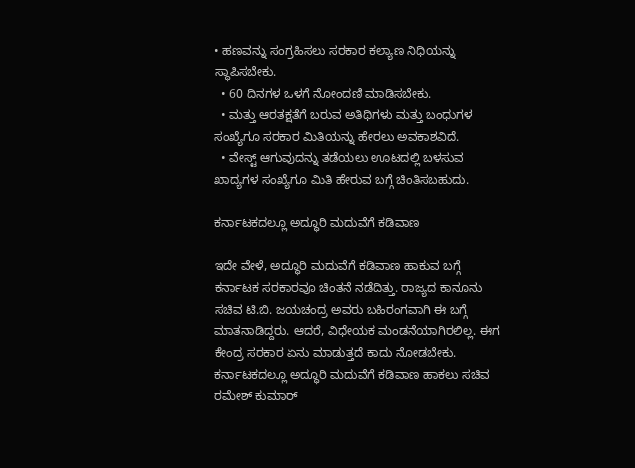• ಹಣವನ್ನು ಸಂಗ್ರಹಿಸಲು ಸರಕಾರ ಕಲ್ಯಾಣ ನಿಧಿಯನ್ನು ಸ್ಥಾಪಿಸಬೇಕು.
  • 60 ದಿನಗಳ ಒಳಗೆ ನೋಂದಣಿ ಮಾಡಿಸಬೇಕು.
  • ಮತ್ತು ಆರತಕ್ಷತೆಗೆ ಬರುವ ಅತಿಥಿಗಳು ಮತ್ತು ಬಂಧುಗಳ ಸಂಖ್ಯೆಗೂ ಸರಕಾರ ಮಿತಿಯನ್ನು ಹೇರಲು ಅವಕಾಶವಿದೆ.
  • ವೇಸ್ಟ್‌ ಆಗುವುದನ್ನು ತಡೆಯಲು ಊಟದಲ್ಲಿ ಬಳಸುವ ಖಾದ್ಯಗಳ ಸಂಖ್ಯೆಗೂ ಮಿತಿ ಹೇರುವ ಬಗ್ಗೆ ಚಿಂತಿಸಬಹುದು.

ಕರ್ನಾಟಕದಲ್ಲೂ ಅದ್ಧೂರಿ ಮದುವೆಗೆ ಕಡಿವಾಣ

ಇದೇ ವೇಳೆ, ಅದ್ಧೂರಿ ಮದುವೆಗೆ ಕಡಿವಾಣ ಹಾಕುವ ಬಗ್ಗೆ ಕರ್ನಾಟಕ ಸರಕಾರವೂ ಚಿಂತನೆ ನಡೆದಿತ್ತು. ರಾಜ್ಯದ ಕಾನೂನು ಸಚಿವ ಟಿ.ಬಿ. ಜಯಚಂದ್ರ ಅವರು ಬಹಿರಂಗವಾಗಿ ಈ ಬಗ್ಗೆ ಮಾತನಾಡಿದ್ದರು. ಆದರೆ, ವಿಧೇಯಕ ಮಂಡನೆಯಾಗಿರಲಿಲ್ಲ. ಈಗ ಕೇಂದ್ರ ಸರಕಾರ ಏನು ಮಾಡುತ್ತದೆ ಕಾದು ನೋಡಬೇಕು. ಕರ್ನಾಟಕದಲ್ಲೂ ಅದ್ಧೂರಿ ಮದುವೆಗೆ ಕಡಿವಾಣ ಹಾಕಲು ಸಚಿವ ರಮೇಶ್ ಕುಮಾರ್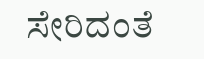ಸೇರಿದಂತೆ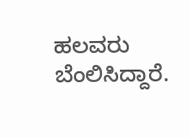ಹಲವರು ಬೆಂಲಿಸಿದ್ದಾರೆ.